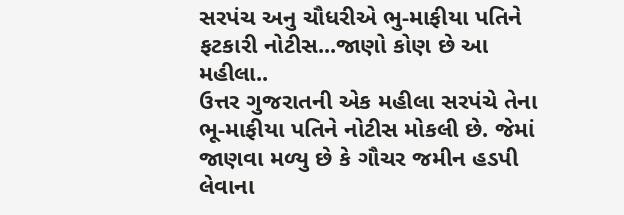સરપંચ અનુ ચૌધરીએ ભુ-માફીયા પતિને ફટકારી નોટીસ...જાણો કોણ છે આ મહીલા..
ઉત્તર ગુજરાતની એક મહીલા સરપંચે તેના ભૂ-માફીયા પતિને નોટીસ મોકલી છે. જેમાં જાણવા મળ્યુ છે કે ગૌચર જમીન હડપી લેવાના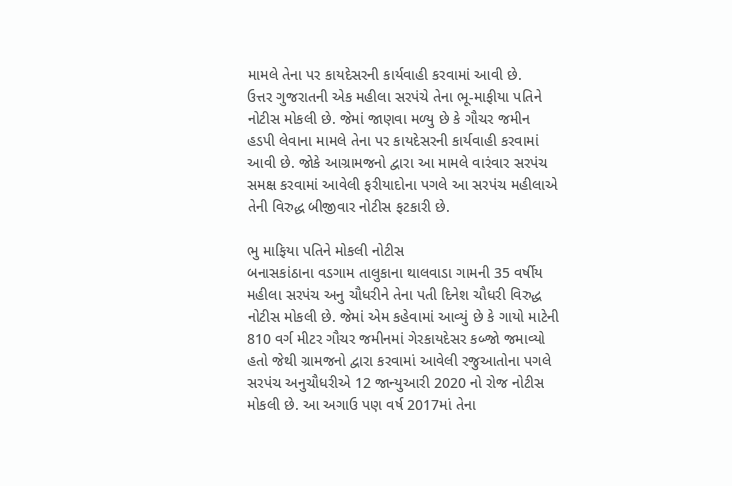મામલે તેના પર કાયદેસરની કાર્યવાહી કરવામાં આવી છે.
ઉત્તર ગુજરાતની એક મહીલા સરપંચે તેના ભૂ-માફીયા પતિને નોટીસ મોકલી છે. જેમાં જાણવા મળ્યુ છે કે ગૌચર જમીન હડપી લેવાના મામલે તેના પર કાયદેસરની કાર્યવાહી કરવામાં આવી છે. જોકે આગ્રામજનો દ્વારા આ મામલે વારંવાર સરપંચ સમક્ષ કરવામાં આવેલી ફરીયાદોના પગલે આ સરપંચ મહીલાએ તેની વિરુદ્ધ બીજીવાર નોટીસ ફટકારી છે.

ભુ માફિયા પતિને મોકલી નોટીસ
બનાસકાંઠાના વડગામ તાલુકાના થાલવાડા ગામની 35 વર્ષીય મહીલા સરપંચ અનુ ચૌધરીને તેના પતી દિનેશ ચૌધરી વિરુદ્ધ નોટીસ મોકલી છે. જેમાં એમ કહેવામાં આવ્યું છે કે ગાયો માટેની 810 વર્ગ મીટર ગૌચર જમીનમાં ગેરકાયદેસર કબ્જો જમાવ્યો હતો જેથી ગ્રામજનો દ્વારા કરવામાં આવેલી રજુઆતોના પગલે સરપંચ અનુચૌધરીએ 12 જાન્યુઆરી 2020 નો રોજ નોટીસ મોકલી છે. આ અગાઉ પણ વર્ષ 2017માં તેના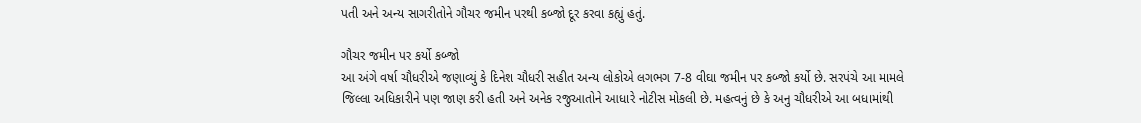પતી અને અન્ય સાગરીતોને ગૌચર જમીન પરથી કબ્જો દૂર કરવા કહ્યું હતું.

ગૌચર જમીન પર કર્યો કબ્જો
આ અંગે વર્ષા ચૌધરીએ જણાવ્યું કે દિનેશ ચૌધરી સહીત અન્ય લોકોએ લગભગ 7-8 વીઘા જમીન પર કબ્જો કર્યો છે. સરપંચે આ મામલે જિલ્લા અધિકારીને પણ જાણ કરી હતી અને અનેક રજુઆતોને આધારે નોટીસ મોકલી છે. મહત્વનું છે કે અનુ ચૌધરીએ આ બધામાંથી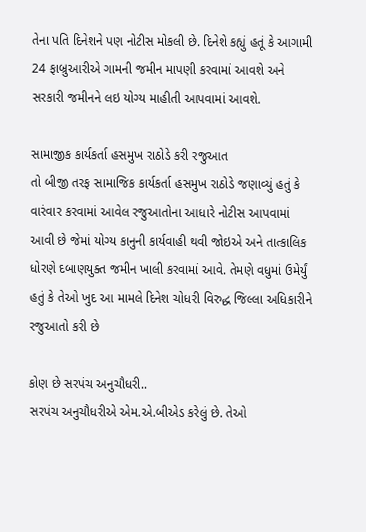તેના પતિ દિનેશને પણ નોટીસ મોકલી છે. દિનેશે કહ્યું હતૂં કે આગામી 24 ફાબ્રુઆરીએ ગામની જમીન માપણી કરવામાં આવશે અને સરકારી જમીનને લઇ યોગ્ય માહીતી આપવામાં આવશે.

સામાજીક કાર્યકર્તા હસમુખ રાઠોડે કરી રજુઆત
તો બીજી તરફ સામાજિક કાર્યકર્તા હસમુખ રાઠોડે જણાવ્યું હતું કે વારંવાર કરવામાં આવેલ રજુઆતોના આધારે નોટીસ આપવામાં આવી છે જેમાં યોગ્ય કાનુની કાર્યવાહી થવી જોઇએ અને તાત્કાલિક ધોરણે દબાણયુક્ત જમીન ખાલી કરવામાં આવે. તેમણે વધુમાં ઉમેર્યું હતું કે તેઓ ખુદ આ મામલે દિનેશ ચોધરી વિરુદ્ધ જિલ્લા અધિકારીને રજુઆતો કરી છે

કોણ છે સરપંચ અનુચૌધરી..
સરપંચ અનુચૌધરીએ એમ.એ.બીએડ કરેલું છે. તેઓ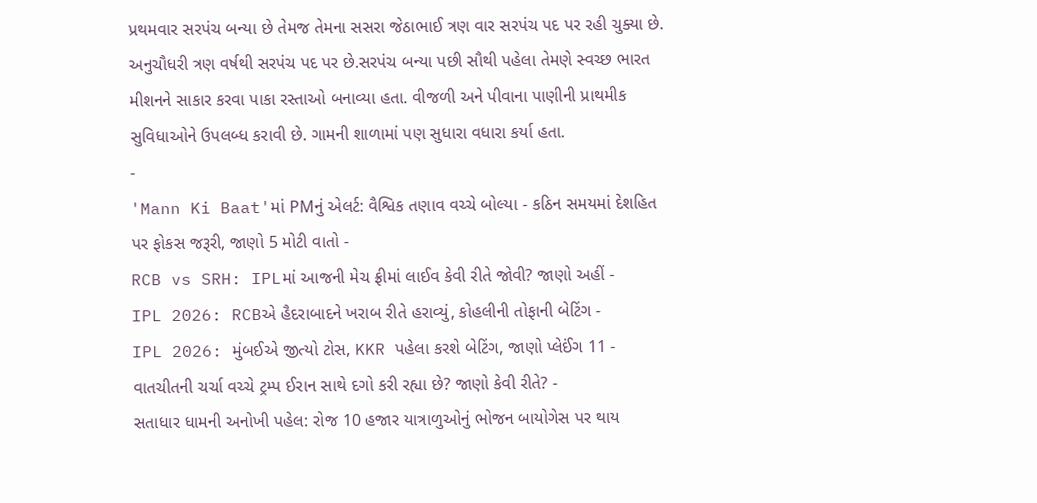પ્રથમવાર સરપંચ બન્યા છે તેમજ તેમના સસરા જેઠાભાઈ ત્રણ વાર સરપંચ પદ પર રહી ચુક્યા છે. અનુચૌધરી ત્રણ વર્ષથી સરપંચ પદ પર છે.સરપંચ બન્યા પછી સૌથી પહેલા તેમણે સ્વચ્છ ભારત મીશનને સાકાર કરવા પાકા રસ્તાઓ બનાવ્યા હતા. વીજળી અને પીવાના પાણીની પ્રાથમીક સુવિધાઓને ઉપલબ્ધ કરાવી છે. ગામની શાળામાં પણ સુધારા વધારા કર્યા હતા.
-
'Mann Ki Baat'માં PMનું એલર્ટ: વૈશ્વિક તણાવ વચ્ચે બોલ્યા - કઠિન સમયમાં દેશહિત પર ફોકસ જરૂરી, જાણો 5 મોટી વાતો -
RCB vs SRH: IPLમાં આજની મેચ ફ્રીમાં લાઈવ કેવી રીતે જોવી? જાણો અહીં -
IPL 2026: RCBએ હૈદરાબાદને ખરાબ રીતે હરાવ્યું, કોહલીની તોફાની બેટિંગ -
IPL 2026: મુંબઈએ જીત્યો ટોસ, KKR પહેલા કરશે બેટિંગ, જાણો પ્લેઈંગ 11 -
વાતચીતની ચર્ચા વચ્ચે ટ્રમ્પ ઈરાન સાથે દગો કરી રહ્યા છે? જાણો કેવી રીતે? -
સતાધાર ધામની અનોખી પહેલ: રોજ 10 હજાર યાત્રાળુઓનું ભોજન બાયોગેસ પર થાય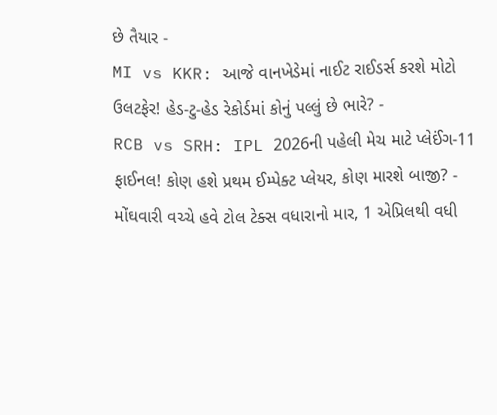છે તૈયાર -
MI vs KKR: આજે વાનખેડેમાં નાઈટ રાઈડર્સ કરશે મોટો ઉલટફેર! હેડ-ટુ-હેડ રેકોર્ડમાં કોનું પલ્લું છે ભારે? -
RCB vs SRH: IPL 2026ની પહેલી મેચ માટે પ્લેઈંગ-11 ફાઈનલ! કોણ હશે પ્રથમ ઈમ્પેક્ટ પ્લેયર, કોણ મારશે બાજી? -
મોંઘવારી વચ્ચે હવે ટોલ ટેક્સ વધારાનો માર, 1 એપ્રિલથી વધી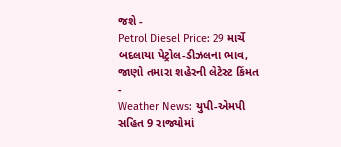જશે -
Petrol Diesel Price: 29 માર્ચે બદલાયા પેટ્રોલ-ડીઝલના ભાવ, જાણો તમારા શહેરની લેટેસ્ટ કિંમત -
Weather News: યુપી-એમપી સહિત 9 રાજ્યોમાં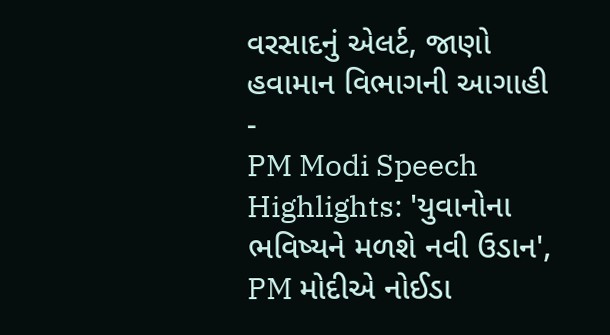વરસાદનું એલર્ટ, જાણો હવામાન વિભાગની આગાહી -
PM Modi Speech Highlights: 'યુવાનોના ભવિષ્યને મળશે નવી ઉડાન', PM મોદીએ નોઈડા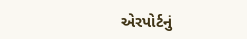એરપોર્ટનું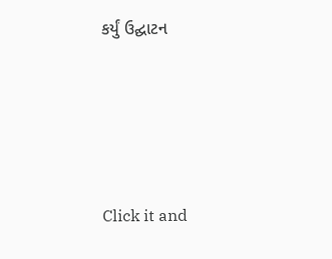કર્યું ઉદ્ઘાટન






Click it and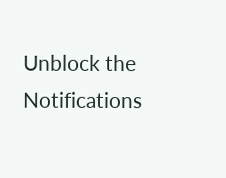Unblock the Notifications